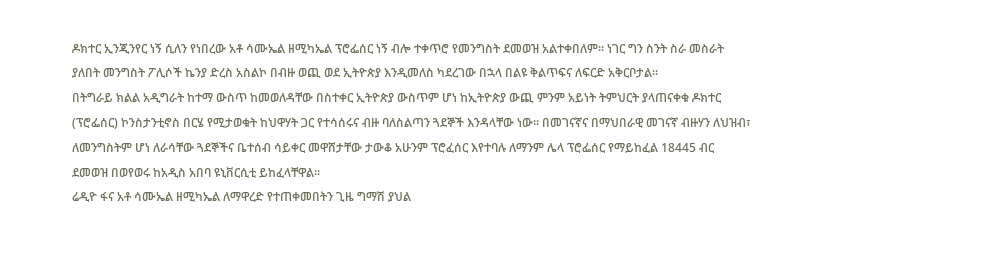ዶክተር ኢንጂንየር ነኝ ሲለን የነበረው አቶ ሳሙኤል ዘሚካኤል ፕሮፌሰር ነኝ ብሎ ተቀጥሮ የመንግስት ደመወዝ አልተቀበለም። ነገር ግን ስንት ስራ መስራት ያለበት መንግስት ፖሊሶች ኬንያ ድረስ አስልኮ በብዙ ወጪ ወደ ኢትዮጵያ እንዲመለስ ካደረገው በኋላ በልዩ ቅልጥፍና ለፍርድ አቅርቦታል።
በትግራይ ክልል አዲግራት ከተማ ውስጥ ከመወለዳቸው በስተቀር ኢትዮጵያ ውስጥም ሆነ ከኢትዮጵያ ውጪ ምንም አይነት ትምህርት ያላጠናቀቁ ዶክተር (ፕሮፌሰር) ኮንስታንቲኖስ በርሄ የሚታወቁት ከህዋሃት ጋር የተሳሰሩና ብዙ ባለስልጣን ጓደኞች እንዳላቸው ነው። በመገናኛና በማህበራዊ መገናኛ ብዙሃን ለህዝብ፣ ለመንግስትም ሆነ ለራሳቸው ጓደኞችና ቤተሰብ ሳይቀር መዋሸታቸው ታውቆ አሁንም ፕሮፈሰር እየተባሉ ለማንም ሌላ ፕሮፌሰር የማይከፈል 18445 ብር ደመወዝ በወየወሩ ከአዲስ አበባ ዩኒቨርሲቲ ይከፈላቸዋል።
ሬዲዮ ፋና አቶ ሳሙኤል ዘሚካኤል ለማዋረድ የተጠቀመበትን ጊዜ ግማሽ ያህል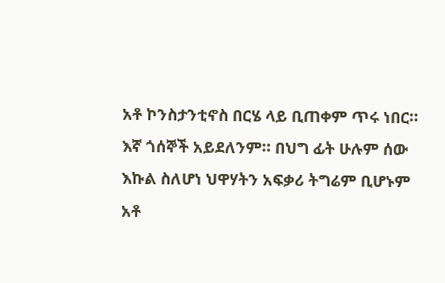አቶ ኮንስታንቲኖስ በርሄ ላይ ቢጠቀም ጥሩ ነበር። እኛ ጎሰኞች አይደለንም። በህግ ፊት ሁሉም ሰው እኩል ስለሆነ ህዋሃትን አፍቃሪ ትግሬም ቢሆኑም አቶ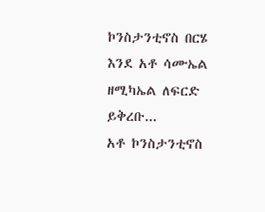ኮንስታንቲኖስ በርሄ እንደ አቶ ሳሙኤል ዘሚካኤል ለፍርድ ይቅረቡ...
አቶ ኮንስታንቲኖስ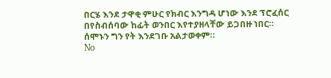በርሄ እንደ ታዋቂ ምሁር የክብር እንግዳ ሆነው እንደ ፕሮፈሰር በየስብሰባው ከፊት ወንበር እየተያዘላቸው ይጋበዙ ነበር። ሰሞኑን ግን የት እንደገቡ አልታወቀም።
No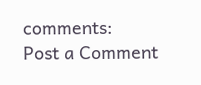comments:
Post a Comment